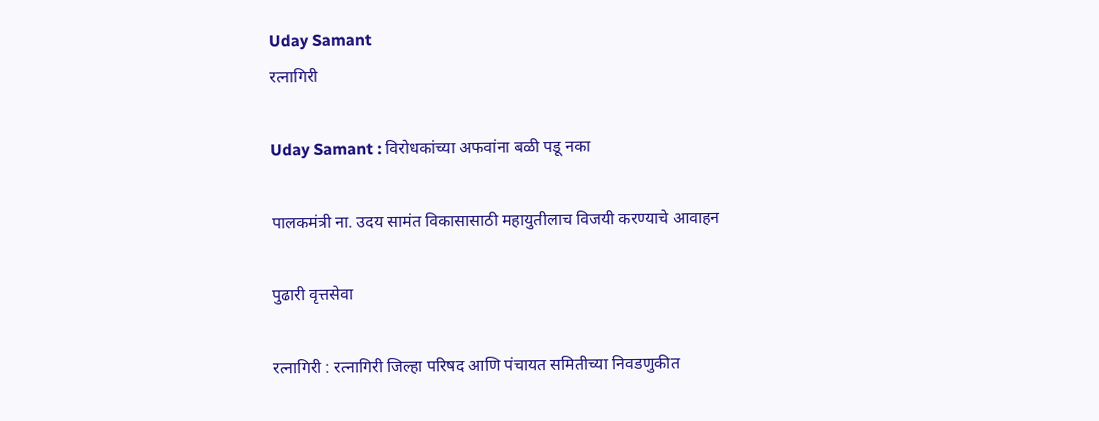Uday Samant
रत्नागिरी

Uday Samant : विरोधकांच्या अफवांना बळी पडू नका

पालकमंत्री ना. उदय सामंत विकासासाठी महायुतीलाच विजयी करण्याचे आवाहन

पुढारी वृत्तसेवा

रत्नागिरी : रत्नागिरी जिल्हा परिषद आणि पंचायत समितीच्या निवडणुकीत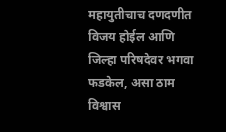महायुतीचाच दणदणीत विजय होईल आणि जिल्हा परिषदेवर भगवा फडकेल, असा ठाम विश्वास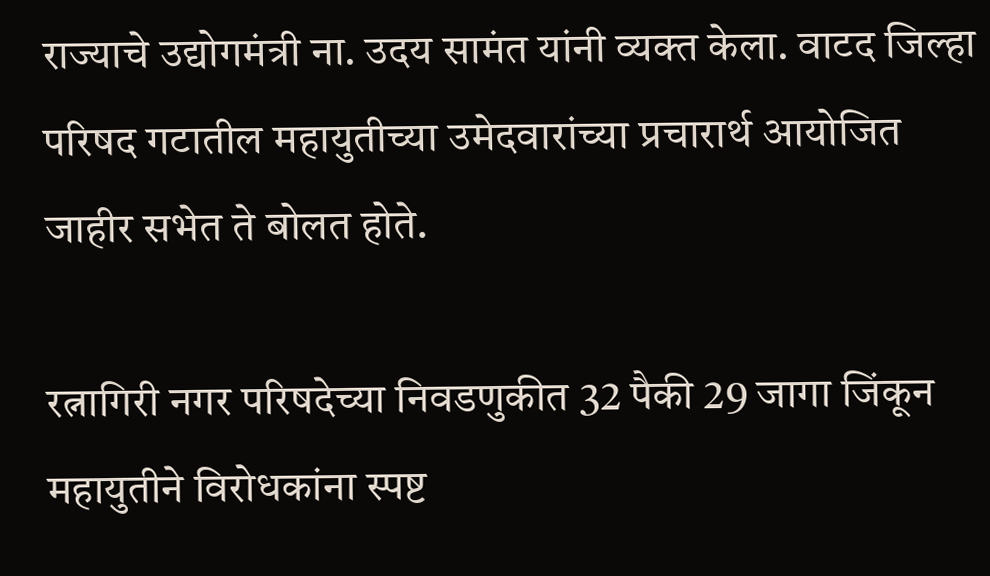राज्याचे उद्योगमंत्री ना. उदय सामंत यांनी व्यक्त केला. वाटद जिल्हा परिषद गटातील महायुतीच्या उमेदवारांच्या प्रचारार्थ आयोजित जाहीर सभेत ते बोलत होते.

रत्नागिरी नगर परिषदेच्या निवडणुकीत 32 पैकी 29 जागा जिंकून महायुतीने विरोधकांना स्पष्ट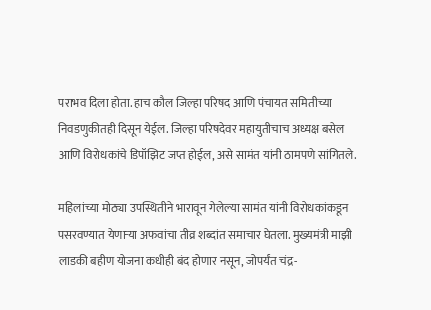पराभव दिला होता. हाच कौल जिल्हा परिषद आणि पंचायत समितीच्या निवडणुकीतही दिसून येईल. जिल्हा परिषदेवर महायुतीचाच अध्यक्ष बसेल आणि विरोधकांचे डिपॉझिट जप्त होईल, असे सामंत यांनी ठामपणे सांगितले.

महिलांच्या मोठ्या उपस्थितीने भारावून गेलेल्या सामंत यांनी विरोधकांकडून पसरवण्यात येणाऱ्या अफवांचा तीव्र शब्दांत समाचार घेतला. मुख्यमंत्री माझी लाडकी बहीण योजना कधीही बंद होणार नसून, जोपर्यंत चंद्र-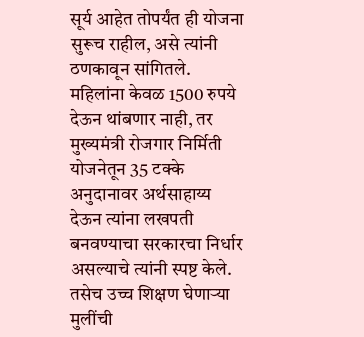सूर्य आहेत तोपर्यंत ही योजना सुरूच राहील, असे त्यांनी ठणकावून सांगितले. महिलांना केवळ 1500 रुपये देऊन थांबणार नाही, तर मुख्यमंत्री रोजगार निर्मिती योजनेतून 35 टक्के अनुदानावर अर्थसाहाय्य देऊन त्यांना लखपती बनवण्याचा सरकारचा निर्धार असल्याचे त्यांनी स्पष्ट केले. तसेच उच्च शिक्षण घेणाऱ्या मुलींची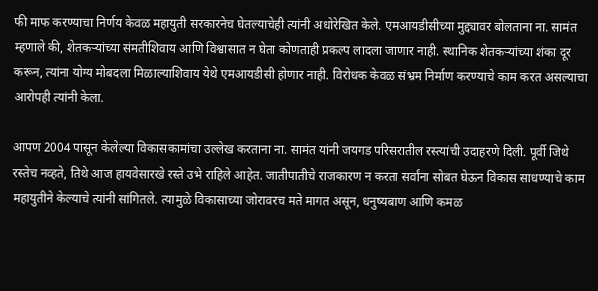फी माफ करण्याचा निर्णय केवळ महायुती सरकारनेच घेतल्याचेही त्यांनी अधोरेखित केले. एमआयडीसीच्या मुद्द्यावर बोलताना ना. सामंत म्हणाले की, शेतकऱ्यांच्या संमतीशिवाय आणि विश्वासात न घेता कोणताही प्रकल्प लादला जाणार नाही. स्थानिक शेतकऱ्यांच्या शंका दूर करून, त्यांना योग्य मोबदला मिळाल्याशिवाय येथे एमआयडीसी होणार नाही. विरोधक केवळ संभ्रम निर्माण करण्याचे काम करत असल्याचा आरोपही त्यांनी केला.

आपण 2004 पासून केलेल्या विकासकामांचा उल्लेख करताना ना. सामंत यांनी जयगड परिसरातील रस्त्यांची उदाहरणे दिली. पूर्वी जिथे रस्तेच नव्हते, तिथे आज हायवेसारखे रस्ते उभे राहिले आहेत. जातीपातीचे राजकारण न करता सर्वांना सोबत घेऊन विकास साधण्याचे काम महायुतीने केल्याचे त्यांनी सांगितले. त्यामुळे विकासाच्या जोरावरच मते मागत असून, धनुष्यबाण आणि कमळ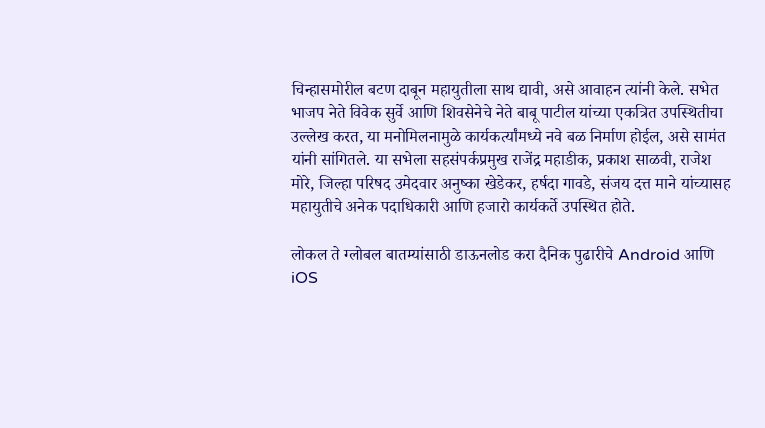चिन्हासमोरील बटण दाबून महायुतीला साथ द्यावी, असे आवाहन त्यांनी केले. सभेत भाजप नेते विवेक सुर्वे आणि शिवसेनेचे नेते बाबू पाटील यांच्या एकत्रित उपस्थितीचा उल्लेख करत, या मनोमिलनामुळे कार्यकर्त्यांमध्ये नवे बळ निर्माण होईल, असे सामंत यांनी सांगितले. या सभेला सहसंपर्कप्रमुख राजेंद्र महाडीक, प्रकाश साळवी, राजेश मोरे, जिल्हा परिषद उमेदवार अनुष्का खेडेकर, हर्षदा गावडे, संजय दत्त माने यांच्यासह महायुतीचे अनेक पदाधिकारी आणि हजारो कार्यकर्ते उपस्थित होते.

लोकल ते ग्लोबल बातम्यांसाठी डाऊनलोड करा दैनिक पुढारीचे Android आणि iOS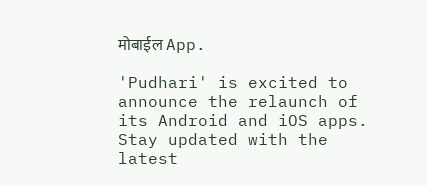मोबाईल App.

'Pudhari' is excited to announce the relaunch of its Android and iOS apps. Stay updated with the latest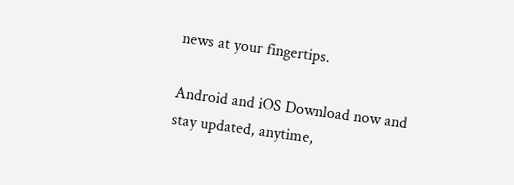news at your fingertips.

Android and iOS Download now and stay updated, anytime,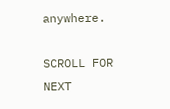anywhere.

SCROLL FOR NEXT